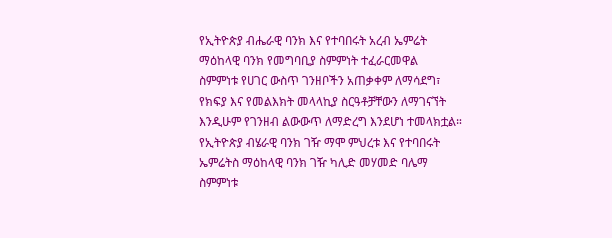የኢትዮጵያ ብሔራዊ ባንክ እና የተባበሩት አረብ ኤምሬት ማዕከላዊ ባንክ የመግባቢያ ስምምነት ተፈራርመዋል
ስምምነቱ የሀገር ውስጥ ገንዘቦችን አጠቃቀም ለማሳደግ፣ የክፍያ እና የመልእክት መላላኪያ ስርዓቶቻቸውን ለማገናኘት እንዲሁም የገንዘብ ልውውጥ ለማድረግ እንደሆነ ተመላክቷል።
የኢትዮጵያ ብሄራዊ ባንክ ገዥ ማሞ ምህረቱ እና የተባበሩት ኤምሬትስ ማዕከላዊ ባንክ ገዥ ካሊድ መሃመድ ባሌማ ስምምነቱ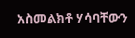አስመልክቶ ሃሳባቸውን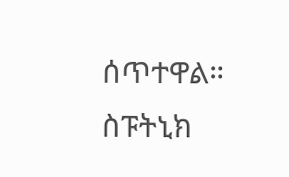ሰጥተዋል።
ስፑትኒክ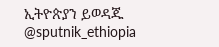ኢትዮጵያን ይወዳጁ @sputnik_ethiopia